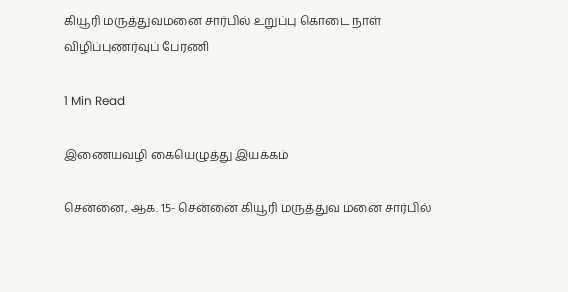கியூரி மருத்துவமனை சார்பில் உறுப்பு கொடை நாள் விழிப்புணர்வுப் பேரணி

1 Min Read

இணையவழி கையெழுத்து இயக்கம்

சென்னை, ஆக. 15- சென்னை கியூரி மருத்துவ மனை சார்பில்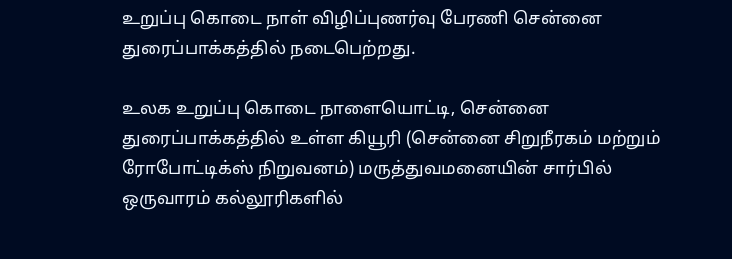உறுப்பு கொடை நாள் விழிப்புணர்வு பேரணி சென்னை துரைப்பாக்கத்தில் நடைபெற்றது.

உலக உறுப்பு கொடை நாளையொட்டி, சென்னை துரைப்பாக்கத்தில் உள்ள கியூரி (சென்னை சிறுநீரகம் மற்றும் ரோபோட்டிக்ஸ் நிறுவனம்) மருத்துவமனையின் சார்பில் ஒருவாரம் கல்லூரிகளில்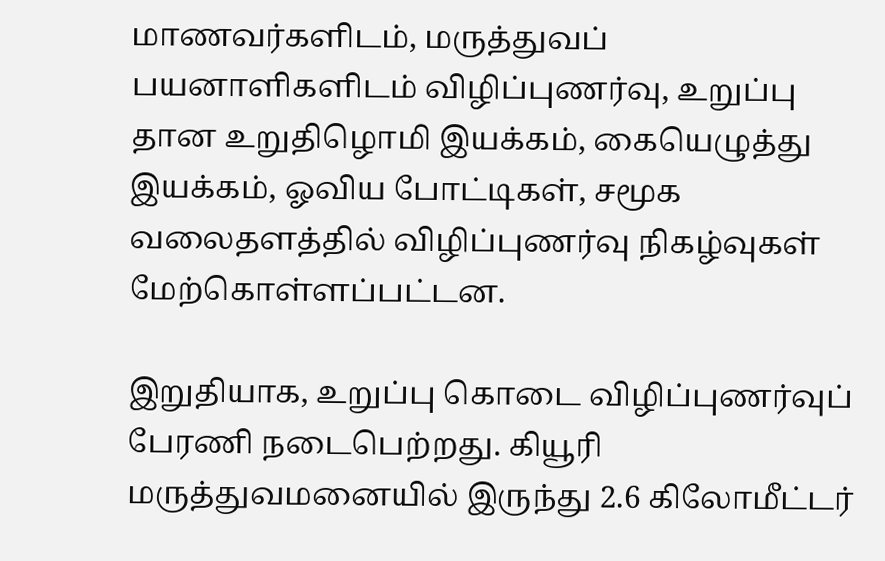மாணவர்களிடம், மருத்துவப் பயனாளிகளிடம் விழிப்புணர்வு, உறுப்பு தான உறுதிழொமி இயக்கம், கையெழுத்து இயக்கம், ஓவிய போட்டிகள், சமூக வலைதளத்தில் விழிப்புணர்வு நிகழ்வுகள் மேற்கொள்ளப்பட்டன.

இறுதியாக, உறுப்பு கொடை விழிப்புணர்வுப் பேரணி நடைபெற்றது. கியூரி மருத்துவமனையில் இருந்து 2.6 கிலோமீட்டர்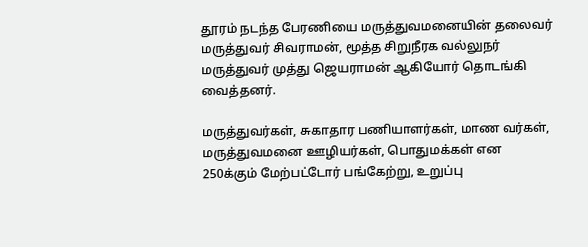தூரம் நடந்த பேரணியை மருத்துவமனையின் தலைவர் மருத்துவர் சிவராமன், மூத்த சிறுநீரக வல்லுநர் மருத்துவர் முத்து ஜெயராமன் ஆகியோர் தொடங்கி வைத்தனர்.

மருத்துவர்கள், சுகாதார பணியாளர்கள், மாண வர்கள், மருத்துவமனை ஊழியர்கள், பொதுமக்கள் என 250க்கும் மேற்பட்டோர் பங்கேற்று, உறுப்பு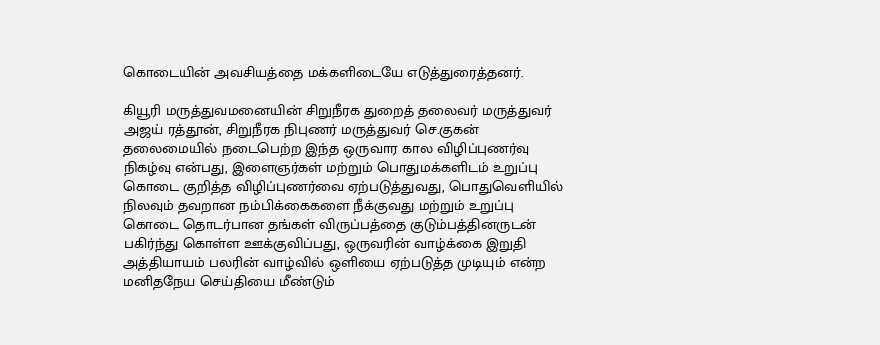கொடையின் அவசியத்தை மக்களிடையே எடுத்துரைத்தனர்.

கியூரி மருத்துவமனையின் சிறுநீரக துறைத் தலைவர் மருத்துவர் அஜய் ரத்தூன், சிறுநீரக நிபுணர் மருத்துவர் செ.குகன் தலைமையில் நடைபெற்ற இந்த ஒருவார கால விழிப்புணர்வு நிகழ்வு என்பது, இளைஞர்கள் மற்றும் பொதுமக்களிடம் உறுப்பு கொடை குறித்த விழிப்புணர்வை ஏற்படுத்துவது, பொதுவெளியில் நிலவும் தவறான நம்பிக்கைகளை நீக்குவது மற்றும் உறுப்பு கொடை தொடர்பான தங்கள் விருப்பத்தை குடும்பத்தினருடன் பகிர்ந்து கொள்ள ஊக்குவிப்பது, ஒருவரின் வாழ்க்கை இறுதி அத்தியாயம் பலரின் வாழ்வில் ஒளியை ஏற்படுத்த முடியும் என்ற மனிதநேய செய்தியை மீண்டும்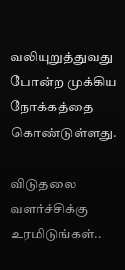வலியுறுத்துவது போன்ற முக்கிய நோக்கத்தை கொண்டுள்ளது.

விடுதலை வளர்ச்சிக்கு உரமிடுங்கள்..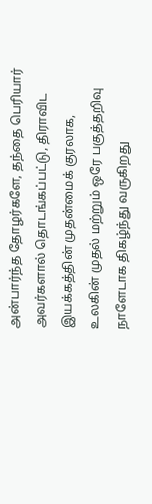அன்பார்ந்த தோழர்களே, தந்தை பெரியார் அவர்களால் தொடங்கப்பட்டு, திராவிட இயக்கத்தின் முதன்மைக் குரலாக, உலகின் முதல் மற்றும் ஒரே பகுத்தறிவு நாளேடாக திகழ்ந்து வருகிறது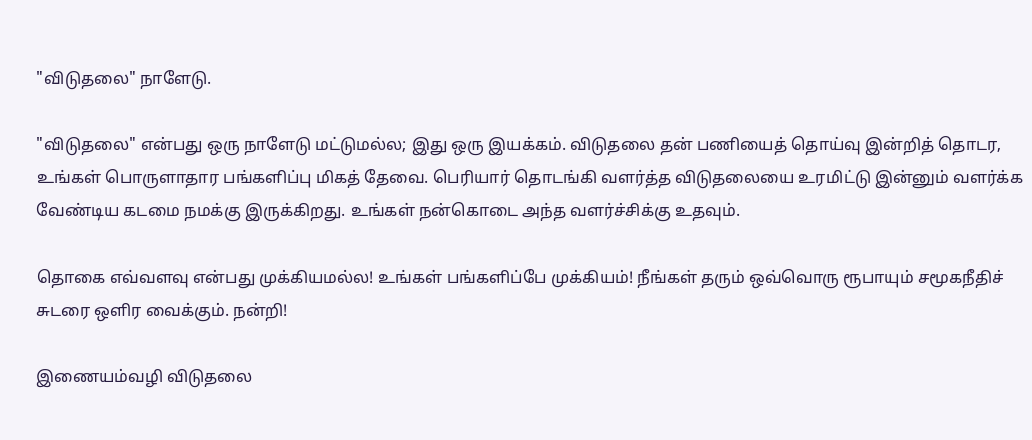"விடுதலை" நாளேடு.

"விடுதலை" என்பது ஒரு நாளேடு மட்டுமல்ல; இது ஒரு இயக்கம். விடுதலை தன் பணியைத் தொய்வு இன்றித் தொடர, உங்கள் பொருளாதார பங்களிப்பு மிகத் தேவை. பெரியார் தொடங்கி வளர்த்த விடுதலையை உரமிட்டு இன்னும் வளர்க்க வேண்டிய கடமை நமக்கு இருக்கிறது. உங்கள் நன்கொடை அந்த வளர்ச்சிக்கு உதவும்.

தொகை எவ்வளவு என்பது முக்கியமல்ல! உங்கள் பங்களிப்பே முக்கியம்! நீங்கள் தரும் ஒவ்வொரு ரூபாயும் சமூகநீதிச் சுடரை ஒளிர வைக்கும். நன்றி!

இணையம்வழி விடுதலை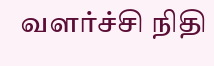வளர்ச்சி நிதி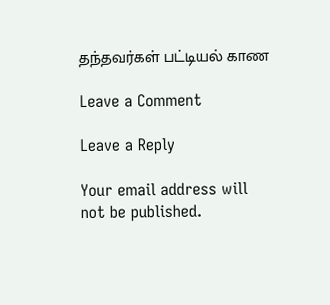தந்தவர்கள் பட்டியல் காண

Leave a Comment

Leave a Reply

Your email address will not be published.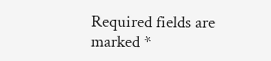Required fields are marked *